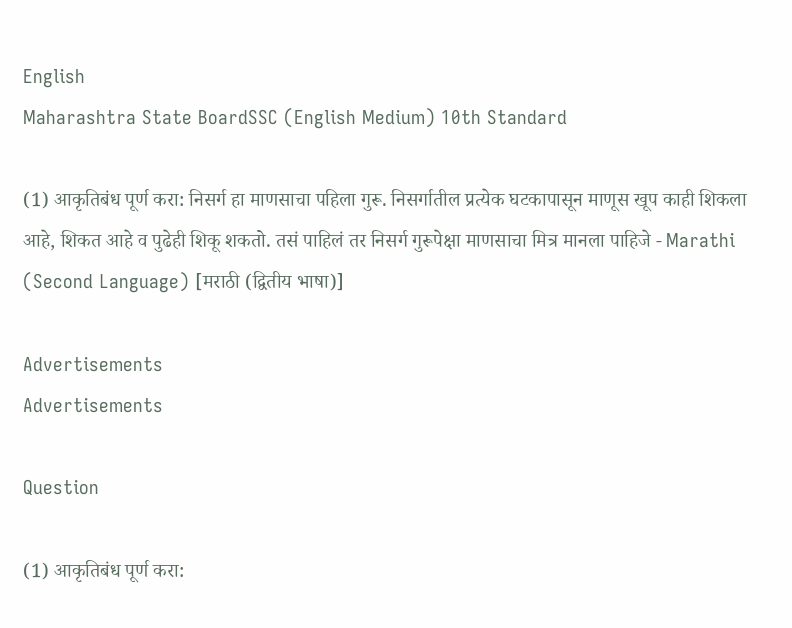English
Maharashtra State BoardSSC (English Medium) 10th Standard

(1) आकृतिबंध पूर्ण करा: निसर्ग हा माणसाचा पहिला गुरू. निसर्गातील प्रत्येक घटकापासून माणूस खूप काही शिकला आहे, शिकत आहे व पुढेही शिकू शकतो. तसं पाहिलं तर निसर्ग गुरूपेक्षा माणसाचा मित्र मानला पाहिजे - Marathi (Second Language) [मराठी (द्वितीय भाषा)]

Advertisements
Advertisements

Question

(1) आकृतिबंध पूर्ण करा: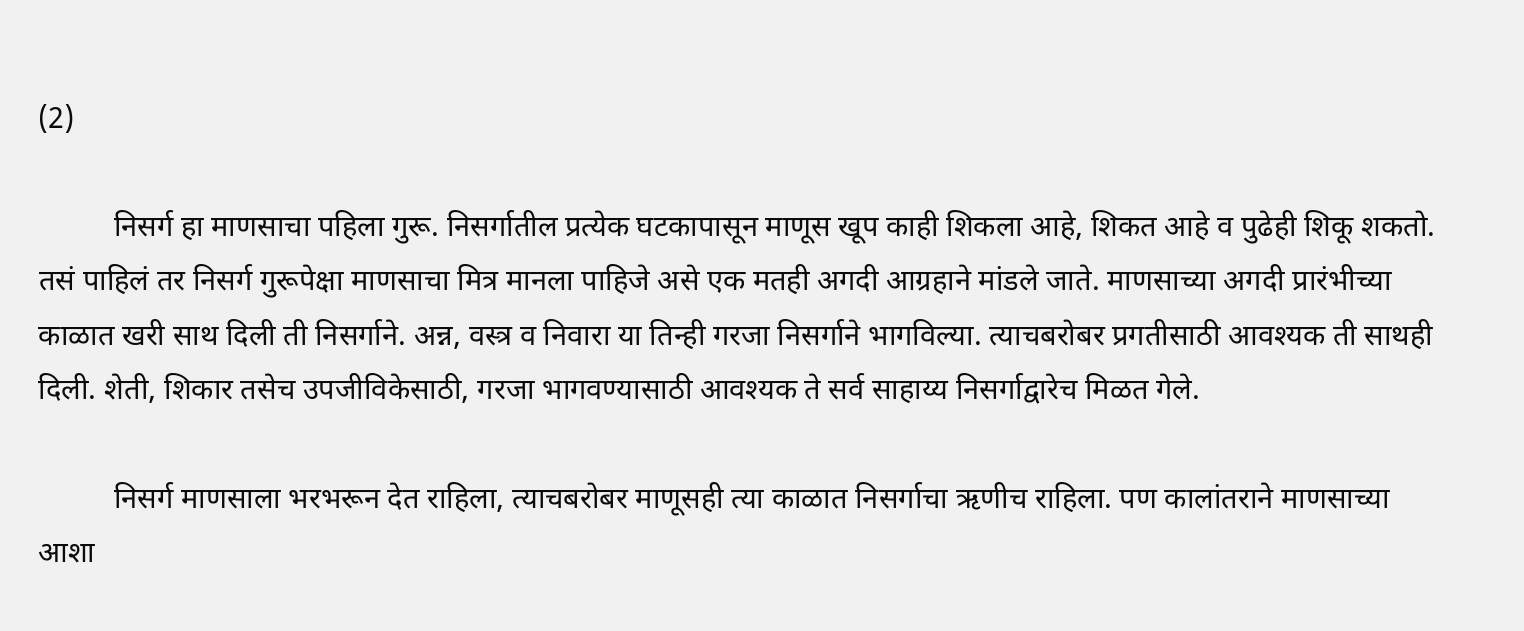(2)

          निसर्ग हा माणसाचा पहिला गुरू. निसर्गातील प्रत्येक घटकापासून माणूस खूप काही शिकला आहे, शिकत आहे व पुढेही शिकू शकतो. तसं पाहिलं तर निसर्ग गुरूपेक्षा माणसाचा मित्र मानला पाहिजे असे एक मतही अगदी आग्रहाने मांडले जाते. माणसाच्या अगदी प्रारंभीच्या काळात खरी साथ दिली ती निसर्गाने. अन्न, वस्त्र व निवारा या तिन्ही गरजा निसर्गाने भागविल्या. त्याचबरोबर प्रगतीसाठी आवश्यक ती साथही दिली. शेती, शिकार तसेच उपजीविकेसाठी, गरजा भागवण्यासाठी आवश्यक ते सर्व साहाय्य निसर्गाद्वारेच मिळत गेले.

          निसर्ग माणसाला भरभरून देत राहिला, त्याचबरोबर माणूसही त्या काळात निसर्गाचा ऋणीच राहिला. पण कालांतराने माणसाच्या आशा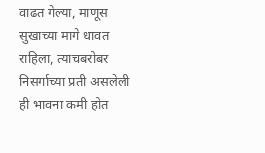वाढत गेल्या, माणूस सुखाच्या मागे धावत राहिला, त्याचबरोबर निसर्गाच्या प्रती असलेली ही भावना कमी होत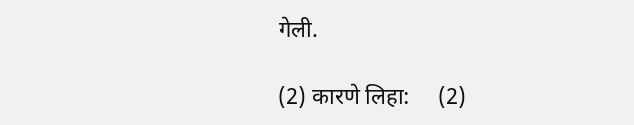गेली.

(2) कारणे लिहा:     (2)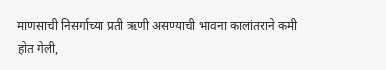माणसाची निसर्गाच्या प्रती ऋणी असण्याची भावना कालांतराने कमी होत गेली,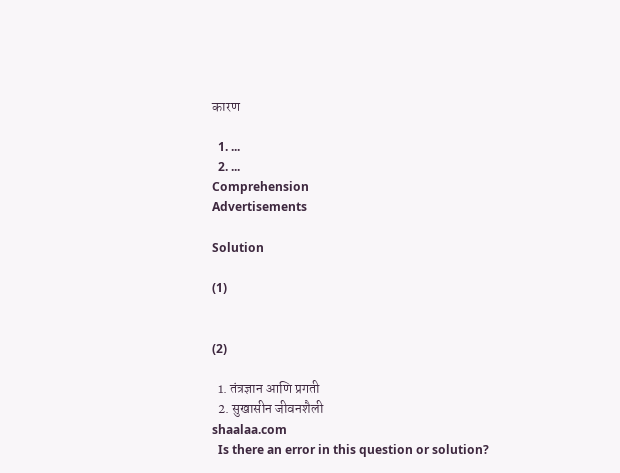कारण

  1. ...
  2. ...
Comprehension
Advertisements

Solution

(1)


(2)

  1. तंत्रज्ञान आणि प्रगती
  2. सुखासीन जीवनशैली
shaalaa.com
  Is there an error in this question or solution?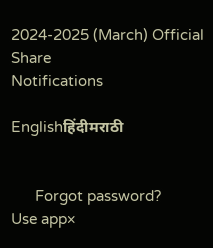2024-2025 (March) Official
Share
Notifications

Englishहिंदीमराठी


      Forgot password?
Use app×